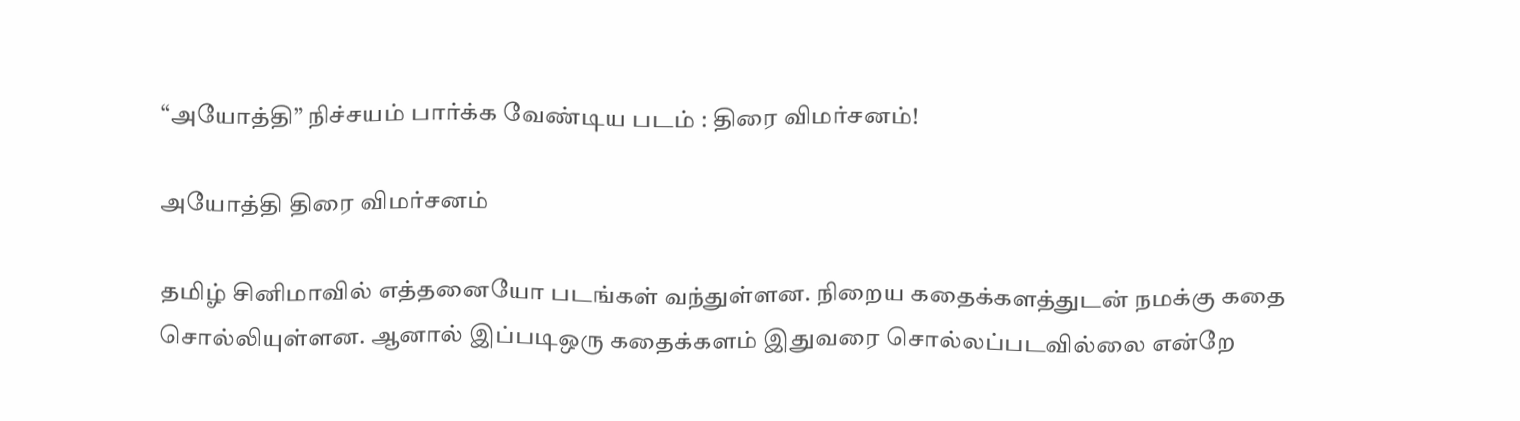“அயோத்தி” நிச்சயம் பார்க்க வேண்டிய படம் : திரை விமர்சனம்!

அயோத்தி திரை விமர்சனம்

தமிழ் சினிமாவில் எத்தனையோ படங்கள் வந்துள்ளன. நிறைய கதைக்களத்துடன் நமக்கு கதை சொல்லியுள்ளன. ஆனால் இப்படி‌ஒரு கதைக்களம் இதுவரை சொல்லப்படவில்லை என்றே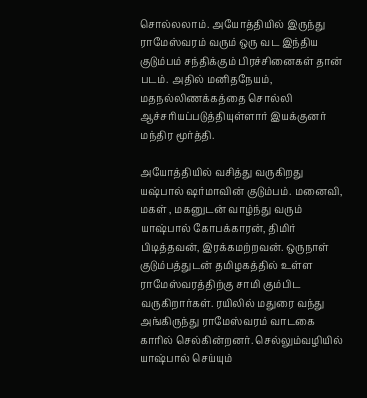சொல்லலாம். அயோத்தியில் இருந்து ராமேஸ்வரம் வரும் ஒரு வட இந்திய குடும்பம் சந்திக்கும் பிரச்சினைகள் தான் படம். அதில் மனிதநேயம், மதநல்லிணக்கத்தை சொல்லி ஆச்சரியப்படுத்தியுள்ளார் இயக்குனர் மந்திர மூர்த்தி.

அயோத்தியில் வசித்து வருகிறது யஷ்பால் ஷர்மாவின் குடும்பம். மனைவி, மகள் , மகனுடன் வாழ்ந்து வரும் யாஷ்பால் கோபக்காரன், திமிர் பிடித்தவன், இரக்கமற்றவன். ஒருநாள் குடும்பத்துடன் தமிழகத்தில் உள்ள ராமேஸ்வரத்திற்கு சாமி கும்பிட‌ வருகிறார்கள். ரயிலில் மதுரை வந்து அங்கிருந்து ராமேஸ்வரம் வாடகை காரில் செல்கின்றனர். செல்லும்வழியில் யாஷ்பால் செய்யும்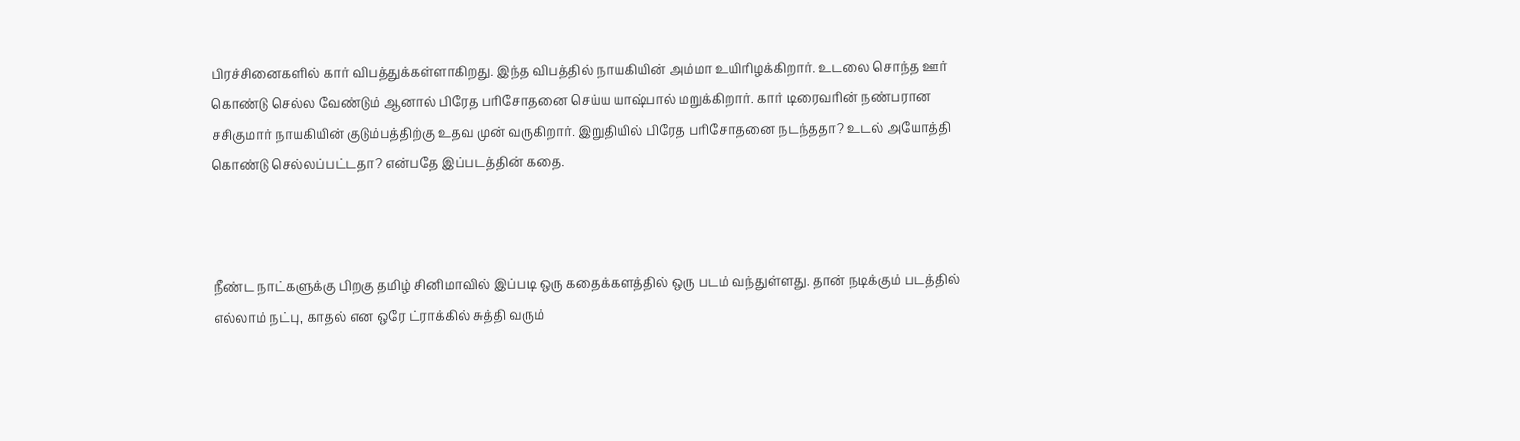பிரச்சினைகளில் கார் விபத்துக்கள்ளாகிறது. இந்த விபத்தில் நாயகியின் அம்மா உயிரிழக்கிறார். உடலை சொந்த ஊர் கொண்டு செல்ல வேண்டும் ஆனால் பிரேத பரிசோதனை செய்ய யாஷ்பால் மறுக்கிறார். கார் டிரைவரின் நண்பரான சசிகுமார் நாயகியின் குடும்பத்திற்கு உதவ முன் வருகிறார். இறுதியில் பிரேத பரிசோதனை நடந்ததா? உடல் அயோத்தி கொண்டு செல்லப்பட்டதா? என்பதே இப்படத்தின் கதை.



நீண்ட நாட்களுக்கு பிறகு தமிழ் சினிமாவில் இப்படி ஒரு கதைக்களத்தில் ஒரு படம் வந்துள்ளது. தான் நடிக்கும் படத்தில் எல்லாம் நட்பு, காதல் என ஒரே ட்ராக்கில் சுத்தி வரும்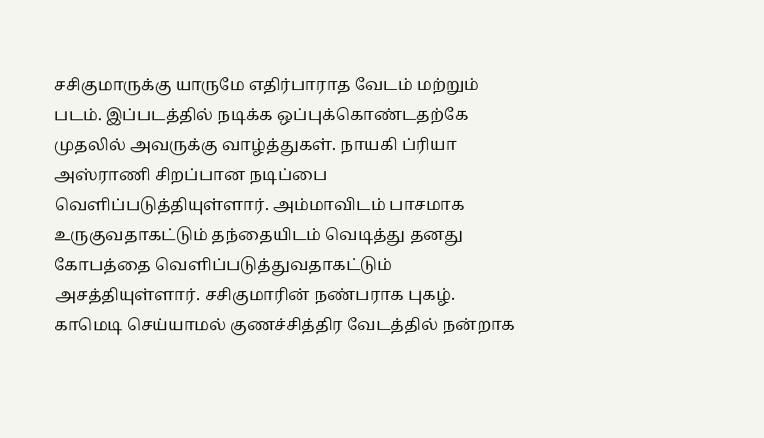சசிகுமாருக்கு யாருமே எதிர்பாராத வேடம் மற்றும் படம். இப்படத்தில் நடிக்க ஒப்புக்கொண்டதற்கே முதலில் அவருக்கு வாழ்த்துகள். நாயகி ப்ரியா அஸ்ராணி சிறப்பான நடிப்பை வெளிப்படுத்தியுள்ளார். அம்மாவிடம் பாசமாக உருகுவதாகட்டும் தந்தையிடம் வெடித்து தனது கோபத்தை வெளிப்படுத்துவதாகட்டும் அசத்தியுள்ளார். சசிகுமாரின் நண்பராக புகழ். காமெடி செய்யாமல் குணச்சித்திர வேடத்தில் நன்றாக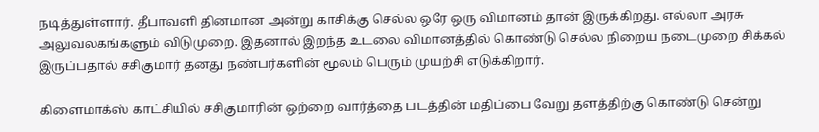நடித்துள்ளார். தீபாவளி தினமான அன்று காசிக்கு செல்ல ஒரே ஒரு விமானம் தான் இருக்கிறது. எல்லா அரசு அலுவலகங்களும் விடுமுறை. இதனால் இறந்த உடலை விமானத்தில் கொண்டு செல்ல நிறைய நடைமுறை சிக்கல் இருப்பதால் சசிகுமார் தனது நண்பர்களின் மூலம் பெரும் முயற்சி எடுக்கிறார்.

கிளைமாக்ஸ் காட்சியில் சசிகுமாரின் ஒற்றை வார்த்தை படத்தின்‌ மதிப்பை வேறு தளத்திற்கு கொண்டு சென்று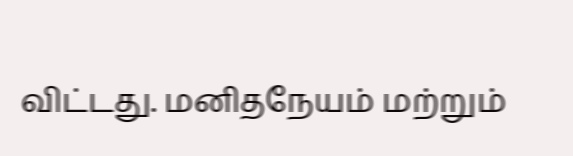விட்டது. மனிதநேயம் மற்றும்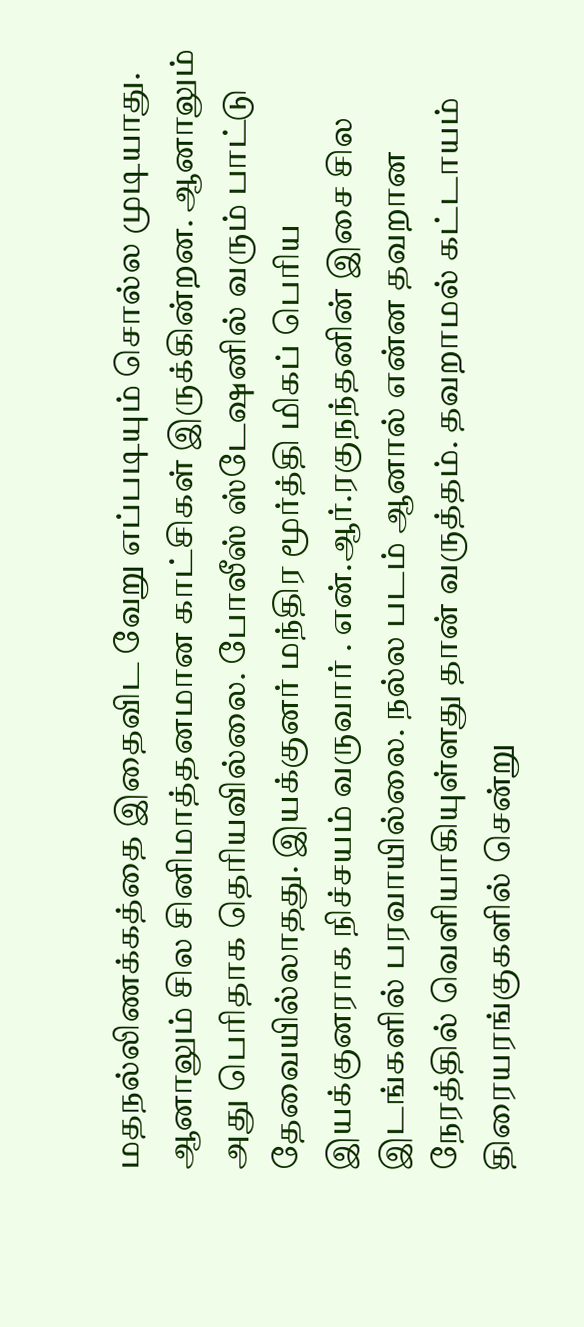மதநல்லிணக்கத்தை இதைவிட வேறு எப்படியும் சொல்ல முடியாது. ஆனாலும் சில சினிமாத்தனமான காட்சிகள் இருக்கின்றன. ஆனாலும் அது பெரிதாக தெரியவில்லை. போலீஸ் ஸ்டேஷனில் வரும் பாட்டு தேவையில்லாதது. இயக்குனர் மந்திர மூர்த்தி மிகப் பெரிய இயக்குனராக நிச்சயம் வருவார் . என்.ஆர்.ரகுநந்தனின் இசை சில இடங்களில் பரவாயில்லை. நல்ல படம் ஆனால் என்ன தவறான நேரத்தில் வெளியாகியுள்ளது தான் வருத்தம். தவறாமல் கட்டாயம் திரையரங்குகளில் சென்று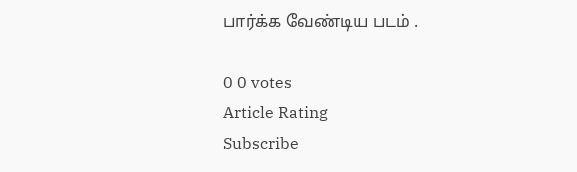பார்க்க வேண்டிய படம் .

0 0 votes
Article Rating
Subscribe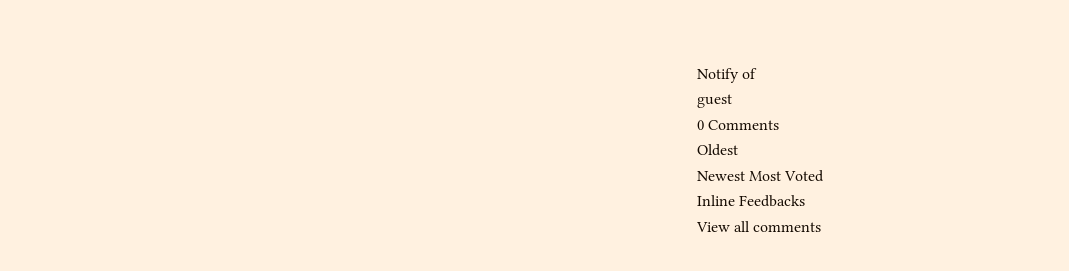Notify of
guest
0 Comments
Oldest
Newest Most Voted
Inline Feedbacks
View all comments